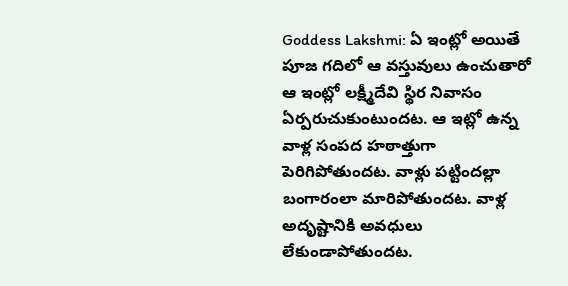Goddess Lakshmi: ఏ ఇంట్లో అయితే పూజ గదిలో ఆ వస్తువులు ఉంచుతారో ఆ ఇంట్లో లక్ష్మీదేవి స్థిర నివాసం ఏర్పరుచుకుంటుందట. ఆ ఇట్లో ఉన్న వాళ్ల సంపద హఠాత్తుగా పెరిగిపోతుందట. వాళ్లు పట్టిందల్లా బంగారంలా మారిపోతుందట. వాళ్ల అదృష్టానికి అవధులు లేకుండాపోతుందట.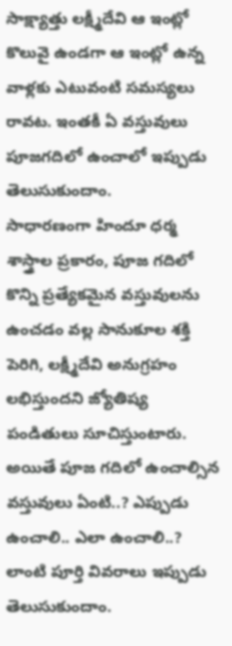సాక్ష్యాత్తు లక్ష్మీదేవి ఆ ఇంట్లో కొలువై ఉండగా ఆ ఇంట్లో ఉన్న వాళ్లకు ఎటువంటి సమస్యలు రావట. ఇంతకీ ఏ వస్తువులు పూజగదిలో ఉంచాలో ఇప్పుడు తెలుసుకుందాం.
సాధారణంగా హిందూ ధర్మ శాస్త్రాల ప్రకారం, పూజ గదిలో కొన్ని ప్రత్యేకమైన వస్తువులను ఉంచడం వల్ల సానుకూల శక్తి పెరిగి, లక్ష్మీదేవి అనుగ్రహం లభిస్తుందని జ్యోతిష్య పండితులు సూచిస్తుంటారు. అయితే పూజ గదిలో ఉంచాల్సిన వస్తువులు ఏంటి..? ఎప్పుడు ఉంచాలి.. ఎలా ఉంచాలి..? లాంటి పూర్తి వివరాలు ఇప్పుడు తెలుసుకుందాం.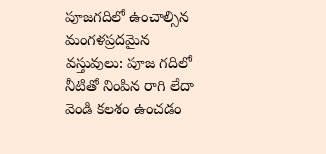పూజగదిలో ఉంచాల్సిన మంగళప్రదమైన వస్తువులు: పూజ గదిలో నీటితో నింపిన రాగి లేదా వెండి కలశం ఉంచడం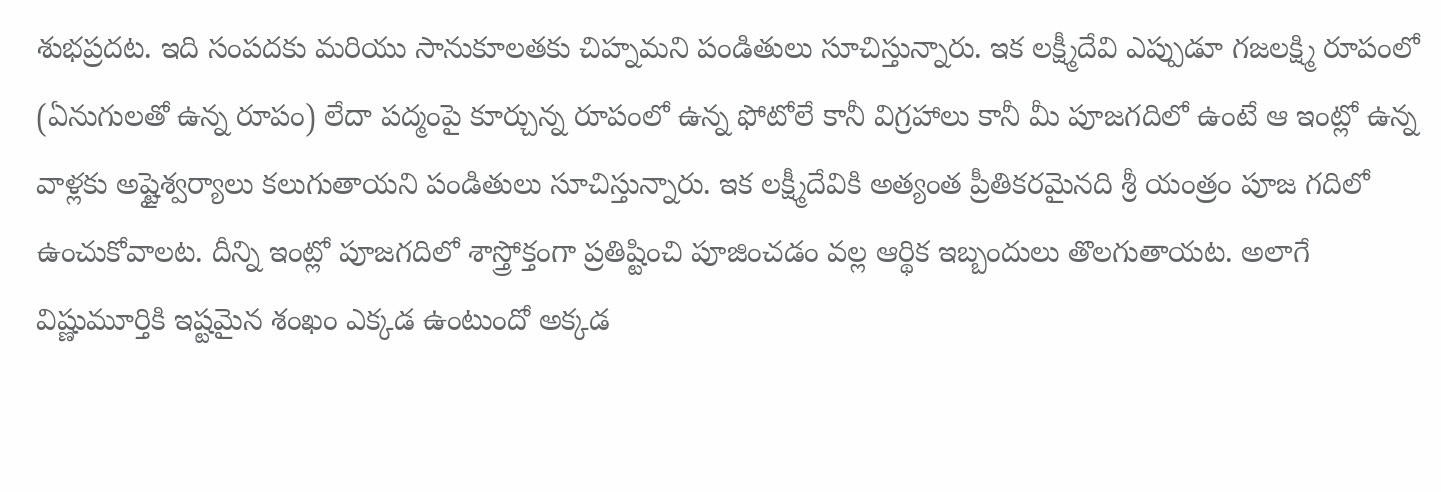శుభప్రదట. ఇది సంపదకు మరియు సానుకూలతకు చిహ్నమని పండితులు సూచిస్తున్నారు. ఇక లక్ష్మీదేవి ఎప్పుడూ గజలక్ష్మి రూపంలో (ఏనుగులతో ఉన్న రూపం) లేదా పద్మంపై కూర్చున్న రూపంలో ఉన్న ఫోటోలే కానీ విగ్రహాలు కానీ మీ పూజగదిలో ఉంటే ఆ ఇంట్లో ఉన్న వాళ్లకు అష్టైశ్వర్యాలు కలుగుతాయని పండితులు సూచిస్తున్నారు. ఇక లక్ష్మీదేవికి అత్యంత ప్రీతికరమైనది శ్రీ యంత్రం పూజ గదిలో ఉంచుకోవాలట. దీన్ని ఇంట్లో పూజగదిలో శాస్త్రోక్తంగా ప్రతిష్టించి పూజించడం వల్ల ఆర్థిక ఇబ్బందులు తొలగుతాయట. అలాగే విష్ణుమూర్తికి ఇష్టమైన శంఖం ఎక్కడ ఉంటుందో అక్కడ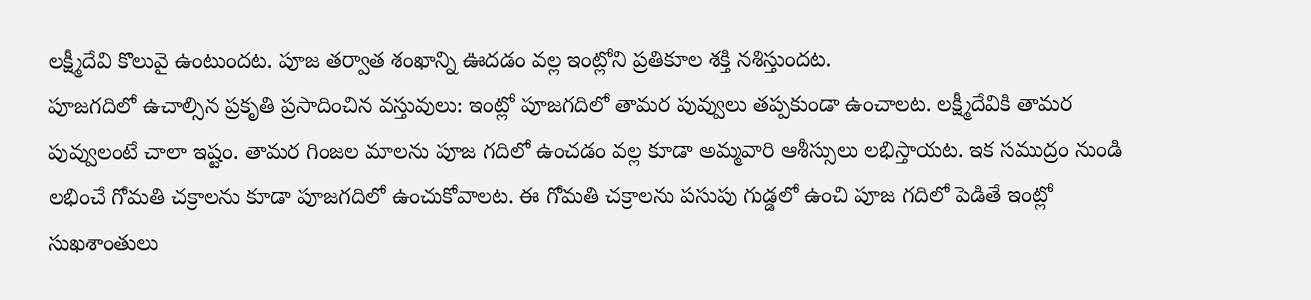లక్ష్మీదేవి కొలువై ఉంటుందట. పూజ తర్వాత శంఖాన్ని ఊదడం వల్ల ఇంట్లోని ప్రతికూల శక్తి నశిస్తుందట.
పూజగదిలో ఉచాల్సిన ప్రకృతి ప్రసాదించిన వస్తువులు: ఇంట్లో పూజగదిలో తామర పువ్వులు తప్పకుండా ఉంచాలట. లక్ష్మీదేవికి తామర పువ్వులంటే చాలా ఇష్టం. తామర గింజల మాలను పూజ గదిలో ఉంచడం వల్ల కూడా అమ్మవారి ఆశీస్సులు లభిస్తాయట. ఇక సముద్రం నుండి లభించే గోమతి చక్రాలను కూడా పూజగదిలో ఉంచుకోవాలట. ఈ గోమతి చక్రాలను పసుపు గుడ్డలో ఉంచి పూజ గదిలో పెడితే ఇంట్లో సుఖశాంతులు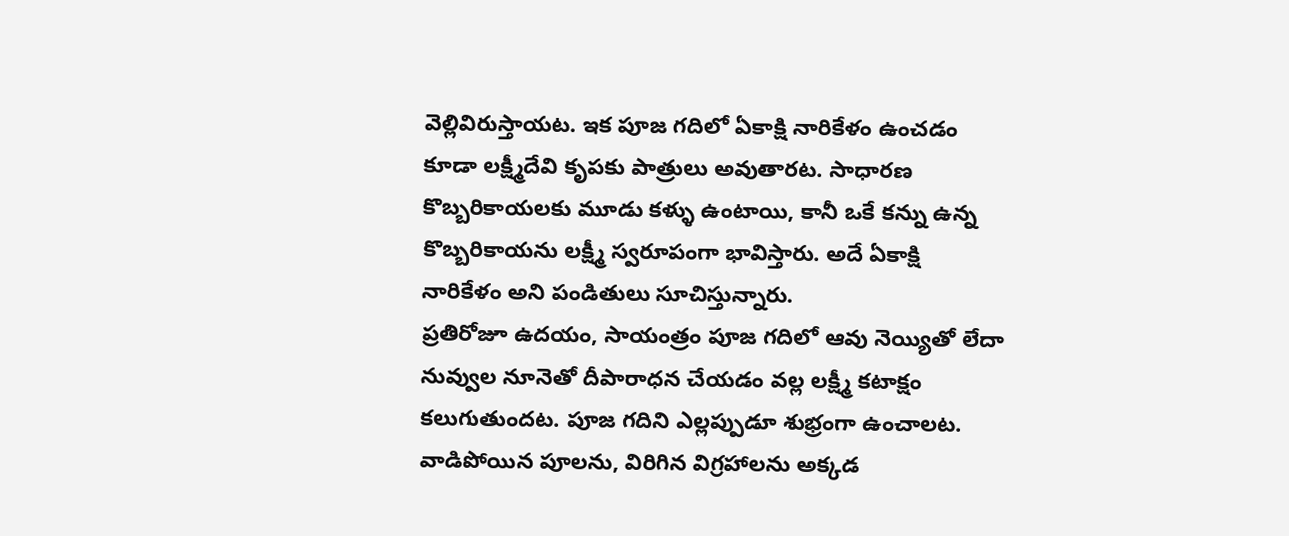వెల్లివిరుస్తాయట. ఇక పూజ గదిలో ఏకాక్షి నారికేళం ఉంచడం కూడా లక్ష్మీదేవి కృపకు పాత్రులు అవుతారట. సాధారణ కొబ్బరికాయలకు మూడు కళ్ళు ఉంటాయి, కానీ ఒకే కన్ను ఉన్న కొబ్బరికాయను లక్ష్మీ స్వరూపంగా భావిస్తారు. అదే ఏకాక్షి నారికేళం అని పండితులు సూచిస్తున్నారు.
ప్రతిరోజూ ఉదయం, సాయంత్రం పూజ గదిలో ఆవు నెయ్యితో లేదా నువ్వుల నూనెతో దీపారాధన చేయడం వల్ల లక్ష్మీ కటాక్షం కలుగుతుందట. పూజ గదిని ఎల్లప్పుడూ శుభ్రంగా ఉంచాలట. వాడిపోయిన పూలను, విరిగిన విగ్రహాలను అక్కడ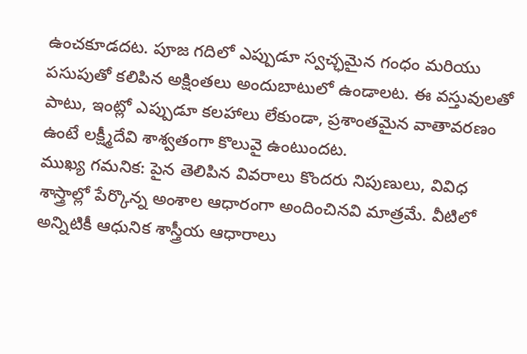ఉంచకూడదట. పూజ గదిలో ఎప్పుడూ స్వచ్ఛమైన గంధం మరియు పసుపుతో కలిపిన అక్షింతలు అందుబాటులో ఉండాలట. ఈ వస్తువులతో పాటు, ఇంట్లో ఎప్పుడూ కలహాలు లేకుండా, ప్రశాంతమైన వాతావరణం ఉంటే లక్ష్మీదేవి శాశ్వతంగా కొలువై ఉంటుందట.
ముఖ్య గమనిక: పైన తెలిపిన వివరాలు కొందరు నిపుణులు, వివిధ శాస్త్రాల్లో పేర్కొన్న అంశాల ఆధారంగా అందించినవి మాత్రమే. వీటిలో అన్నిటికీ ఆధునిక శాస్త్రీయ ఆధారాలు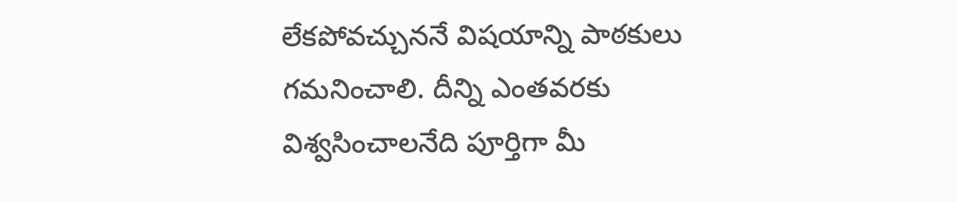లేకపోవచ్చుననే విషయాన్ని పాఠకులు గమనించాలి. దీన్ని ఎంతవరకు విశ్వసించాలనేది పూర్తిగా మీ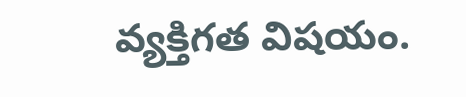వ్యక్తిగత విషయం.